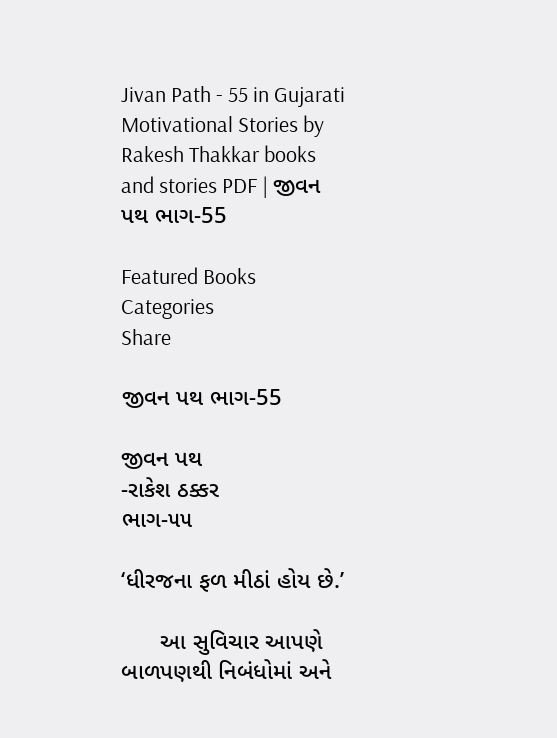Jivan Path - 55 in Gujarati Motivational Stories by Rakesh Thakkar books and stories PDF | જીવન પથ ભાગ-55

Featured Books
Categories
Share

જીવન પથ ભાગ-55

જીવન પથ
-રાકેશ ઠક્કર
ભાગ-૫૫

‘ધીરજના ફળ મીઠાં હોય છે.’

      આ સુવિચાર આપણે બાળપણથી નિબંધોમાં અને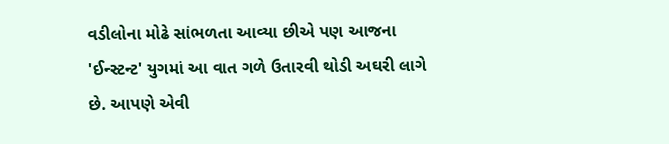વડીલોના મોઢે સાંભળતા આવ્યા છીએ પણ આજના 'ઈન્સ્ટન્ટ' યુગમાં આ વાત ગળે ઉતારવી થોડી અઘરી લાગે છે. આપણે એવી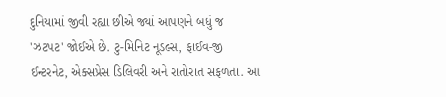દુનિયામાં જીવી રહ્યા છીએ જ્યાં આપણને બધું જ 'ઝટપટ' જોઈએ છે. ટુ-મિનિટ નૂડલ્સ, ફાઈવ-જી ઈન્ટરનેટ, એક્સપ્રેસ ડિલિવરી અને રાતોરાત સફળતા. આ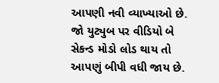આપણી નવી વ્યાખ્યાઓ છે. જો યુટ્યુબ પર વીડિયો બે સેકન્ડ મોડો લોડ થાય તો આપણું બીપી વધી જાય છે.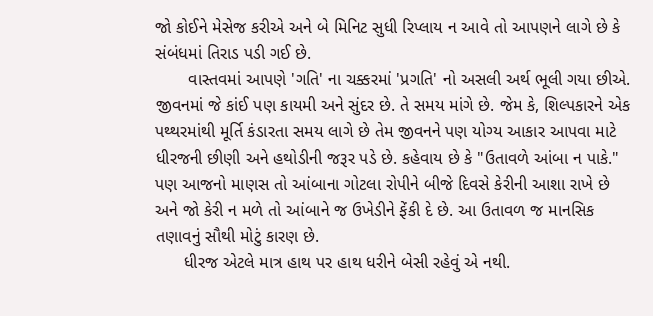જો કોઈને મેસેજ કરીએ અને બે મિનિટ સુધી રિપ્લાય ન આવે તો આપણને લાગે છે કે સંબંધમાં તિરાડ પડી ગઈ છે.
       વાસ્તવમાં આપણે 'ગતિ' ના ચક્કરમાં 'પ્રગતિ' નો અસલી અર્થ ભૂલી ગયા છીએ. જીવનમાં જે કાંઈ પણ કાયમી અને સુંદર છે. તે સમય માંગે છે. જેમ કે, શિલ્પકારને એક પથ્થરમાંથી મૂર્તિ કંડારતા સમય લાગે છે તેમ જીવનને પણ યોગ્ય આકાર આપવા માટે ધીરજની છીણી અને હથોડીની જરૂર પડે છે. કહેવાય છે કે "ઉતાવળે આંબા ન પાકે." પણ આજનો માણસ તો આંબાના ગોટલા રોપીને બીજે દિવસે કેરીની આશા રાખે છે અને જો કેરી ન મળે તો આંબાને જ ઉખેડીને ફેંકી દે છે. આ ઉતાવળ જ માનસિક તણાવનું સૌથી મોટું કારણ છે.
      ધીરજ એટલે માત્ર હાથ પર હાથ ધરીને બેસી રહેવું એ નથી.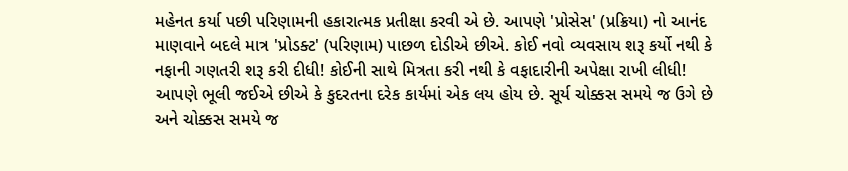મહેનત કર્યા પછી પરિણામની હકારાત્મક પ્રતીક્ષા કરવી એ છે. આપણે 'પ્રોસેસ' (પ્રક્રિયા) નો આનંદ માણવાને બદલે માત્ર 'પ્રોડક્ટ' (પરિણામ) પાછળ દોડીએ છીએ. કોઈ નવો વ્યવસાય શરૂ કર્યો નથી કે નફાની ગણતરી શરૂ કરી દીધી! કોઈની સાથે મિત્રતા કરી નથી કે વફાદારીની અપેક્ષા રાખી લીધી! આપણે ભૂલી જઈએ છીએ કે કુદરતના દરેક કાર્યમાં એક લય હોય છે. સૂર્ય ચોક્કસ સમયે જ ઉગે છે અને ચોક્કસ સમયે જ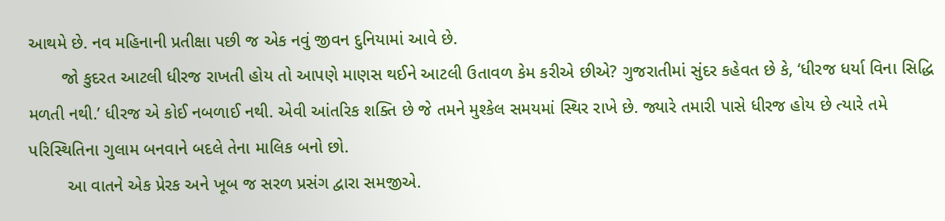આથમે છે. નવ મહિનાની પ્રતીક્ષા પછી જ એક નવું જીવન દુનિયામાં આવે છે.
       જો કુદરત આટલી ધીરજ રાખતી હોય તો આપણે માણસ થઈને આટલી ઉતાવળ કેમ કરીએ છીએ? ગુજરાતીમાં સુંદર કહેવત છે કે, ‘ધીરજ ધર્યા વિના સિદ્ધિ મળતી નથી.’ ધીરજ એ કોઈ નબળાઈ નથી. એવી આંતરિક શક્તિ છે જે તમને મુશ્કેલ સમયમાં સ્થિર રાખે છે. જ્યારે તમારી પાસે ધીરજ હોય છે ત્યારે તમે પરિસ્થિતિના ગુલામ બનવાને બદલે તેના માલિક બનો છો.
        આ વાતને એક પ્રેરક અને ખૂબ જ સરળ પ્રસંગ દ્વારા સમજીએ.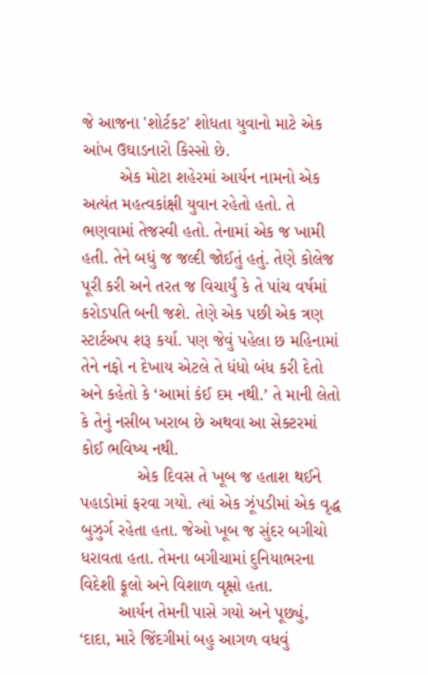જે આજના 'શોર્ટકટ' શોધતા યુવાનો માટે એક આંખ ઉઘાડનારો કિસ્સો છે.
        એક મોટા શહેરમાં આર્યન નામનો એક અત્યંત મહત્વકાંક્ષી યુવાન રહેતો હતો. તે ભણવામાં તેજસ્વી હતો. તેનામાં એક જ ખામી હતી. તેને બધું જ જલ્દી જોઈતું હતું. તેણે કોલેજ પૂરી કરી અને તરત જ વિચાર્યું કે તે પાંચ વર્ષમાં કરોડપતિ બની જશે. તેણે એક પછી એક ત્રણ સ્ટાર્ટઅપ શરૂ કર્યા. પણ જેવું પહેલા છ મહિનામાં તેને નફો ન દેખાય એટલે તે ધંધો બંધ કરી દેતો અને કહેતો કે ‘આમાં કંઈ દમ નથી.’ તે માની લેતો કે તેનું નસીબ ખરાબ છે અથવા આ સેક્ટરમાં કોઈ ભવિષ્ય નથી.
            એક દિવસ તે ખૂબ જ હતાશ થઈને પહાડોમાં ફરવા ગયો. ત્યાં એક ઝૂંપડીમાં એક વૃદ્ધ બુઝુર્ગ રહેતા હતા. જેઓ ખૂબ જ સુંદર બગીચો ધરાવતા હતા. તેમના બગીચામાં દુનિયાભરના વિદેશી ફૂલો અને વિશાળ વૃક્ષો હતા.
        આર્યન તેમની પાસે ગયો અને પૂછ્યું, ‘દાદા, મારે જિંદગીમાં બહુ આગળ વધવું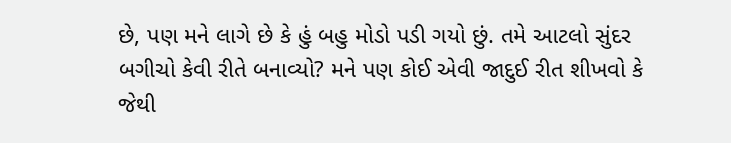છે, પણ મને લાગે છે કે હું બહુ મોડો પડી ગયો છું. તમે આટલો સુંદર બગીચો કેવી રીતે બનાવ્યો? મને પણ કોઈ એવી જાદુઈ રીત શીખવો કે જેથી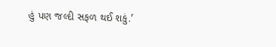હું પણ જલ્દી સફળ થઈ શકું.’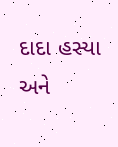દાદા હસ્યા અને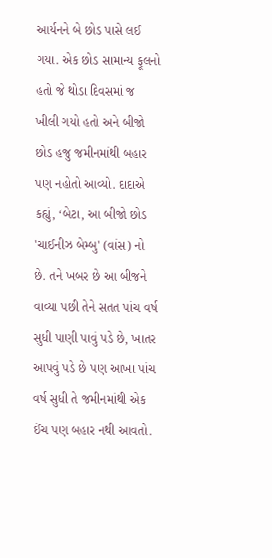આર્યનને બે છોડ પાસે લઈ ગયા. એક છોડ સામાન્ય ફૂલનો હતો જે થોડા દિવસમાં જ ખીલી ગયો હતો અને બીજો છોડ હજુ જમીનમાંથી બહાર પણ નહોતો આવ્યો. દાદાએ કહ્યું, ‘બેટા, આ બીજો છોડ 'ચાઈનીઝ બેમ્બુ' (વાંસ) નો છે. તને ખબર છે આ બીજને વાવ્યા પછી તેને સતત પાંચ વર્ષ સુધી પાણી પાવું પડે છે, ખાતર આપવું પડે છે પણ આખા પાંચ વર્ષ સુધી તે જમીનમાંથી એક ઈંચ પણ બહાર નથી આવતો.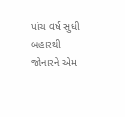પાંચ વર્ષ સુધી બહારથી જોનારને એમ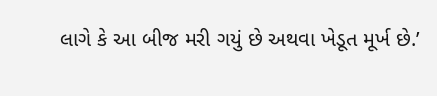લાગે કે આ બીજ મરી ગયું છે અથવા ખેડૂત મૂર્ખ છે.’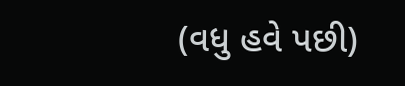(વધુ હવે પછી)